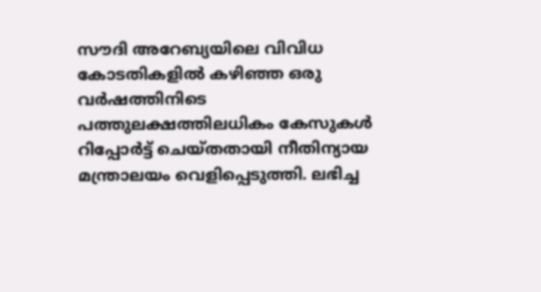സൗദി അറേബ്യയിലെ വിവിധ കോടതികളിൽ കഴിഞ്ഞ ഒരു വർഷത്തിനിടെ പത്തുലക്ഷത്തിലധികം കേസുകൾ റിപ്പോർട്ട് ചെയ്തതായി നീതിന്യായ മന്ത്രാലയം വെളിപ്പെടുത്തി. ലഭിച്ച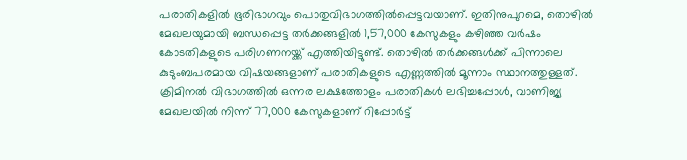പരാതികളിൽ ഭൂരിഭാഗവും പൊതുവിഭാഗത്തിൽപ്പെട്ടവയാണ്. ഇതിനുപുറമെ, തൊഴിൽ മേഖലയുമായി ബന്ധപ്പെട്ട തർക്കങ്ങളിൽ 1,57,000 കേസുകളും കഴിഞ്ഞ വർഷം കോടതികളുടെ പരിഗണനയ്ക്ക് എത്തിയിട്ടുണ്ട്. തൊഴിൽ തർക്കങ്ങൾക്ക് പിന്നാലെ കുടുംബപരമായ വിഷയങ്ങളാണ് പരാതികളുടെ എണ്ണത്തിൽ മൂന്നാം സ്ഥാനത്തുള്ളത്.
ക്രിമിനൽ വിഭാഗത്തിൽ ഒന്നര ലക്ഷത്തോളം പരാതികൾ ലഭിച്ചപ്പോൾ, വാണിജ്യ മേഖലയിൽ നിന്ന് 77,000 കേസുകളാണ് റിപ്പോർട്ട്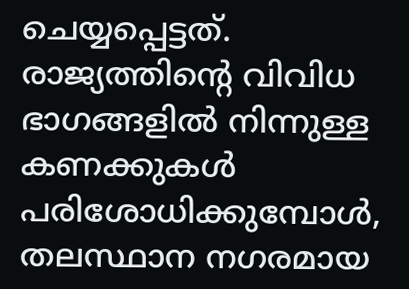ചെയ്യപ്പെട്ടത്. രാജ്യത്തിന്റെ വിവിധ ഭാഗങ്ങളിൽ നിന്നുള്ള കണക്കുകൾ പരിശോധിക്കുമ്പോൾ, തലസ്ഥാന നഗരമായ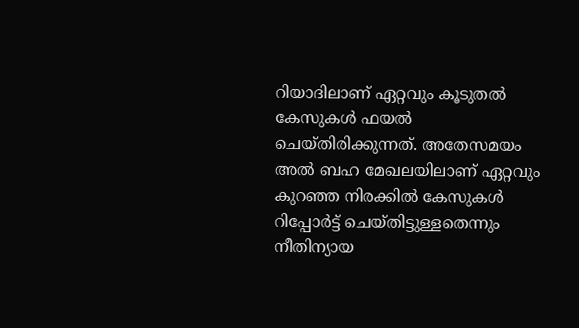റിയാദിലാണ് ഏറ്റവും കൂടുതൽ കേസുകൾ ഫയൽ ചെയ്തിരിക്കുന്നത്. അതേസമയം അൽ ബഹ മേഖലയിലാണ് ഏറ്റവും കുറഞ്ഞ നിരക്കിൽ കേസുകൾ റിപ്പോർട്ട് ചെയ്തിട്ടുള്ളതെന്നും നീതിന്യായ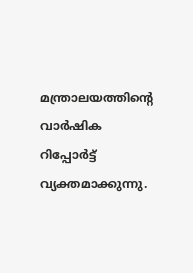മന്ത്രാലയത്തിന്റെ വാർഷിക റിപ്പോർട്ട് വ്യക്തമാക്കുന്നു.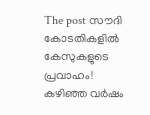The post സൗദി കോടതികളിൽ കേസുകളുടെ പ്രവാഹം! കഴിഞ്ഞ വർഷം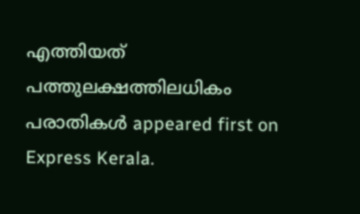എത്തിയത് പത്തുലക്ഷത്തിലധികം പരാതികൾ appeared first on Express Kerala.